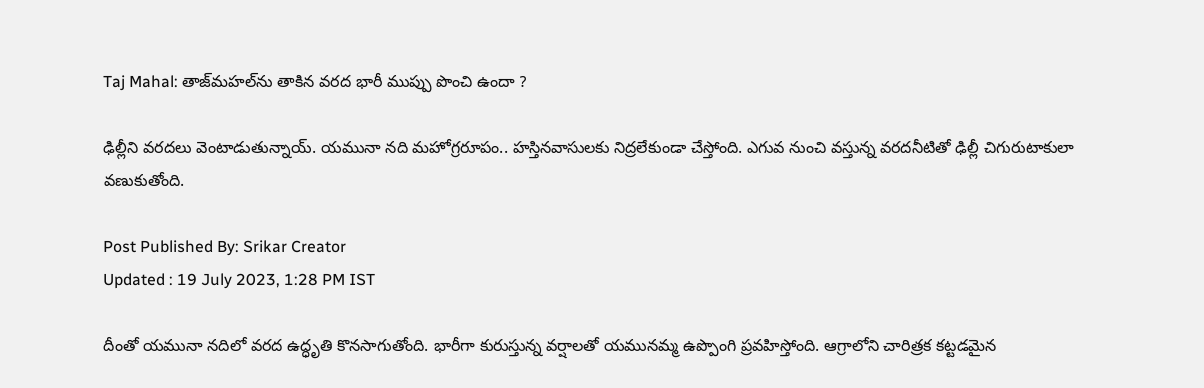Taj Mahal: తాజ్‌మహల్‌ను తాకిన వరద భారీ ముప్పు పొంచి ఉందా ?

ఢిల్లీని వరదలు వెంటాడుతున్నాయ్. యమునా నది మహోగ్రరూపం.. హస్తినవాసులకు నిద్రలేకుండా చేస్తోంది. ఎగువ నుంచి వస్తున్న వరదనీటితో ఢిల్లీ చిగురుటాకులా వణుకుతోంది.

Post Published By: Srikar Creator
Updated : 19 July 2023, 1:28 PM IST

దీంతో యమునా నదిలో వరద ఉద్ధృతి కొనసాగుతోంది. భారీగా కురుస్తున్న వర్షాలతో యమునమ్మ ఉప్పొంగి ప్రవహిస్తోంది. ఆగ్రాలోని చారిత్రక కట్టడమైన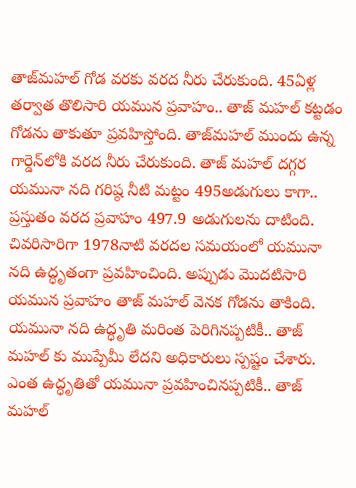తాజ్‌మహల్ గోడ వరకు వరద నీరు చేరుకుంది. 45ఏళ్ల తర్వాత తొలిసారి యమున ప్రవాహం.. తాజ్ మహల్ కట్టడం గోడను తాకుతూ ప్రవహిస్తోంది. తాజ్‌మహల్ ముందు ఉన్న గార్డెన్‌లోకి వరద నీరు చేరుకుంది. తాజ్ మహల్ దగ్గర యమునా నది గరిష్ఠ నీటి మట్టం 495అడుగులు కాగా.. ప్రస్తుతం వరద ప్రవాహం 497.9 అడుగులను దాటింది. చివరిసారిగా 1978నాటి వరదల సమయంలో యమునా నది ఉద్ధృతంగా ప్రవహించింది. అప్పుడు మొదటిసారి యమున ప్రవాహం తాజ్ మహల్ వెనక గోడను తాకింది. యమునా నది ఉద్ధృతి మరింత పెరిగినప్పటికీ.. తాజ్ మహల్ కు ముప్పేమీ లేదని అధికారులు స్పష్టం చేశారు. ఎంత ఉద్ధృతితో యమునా ప్రవహించినప్పటికీ.. తాజ్ మహల్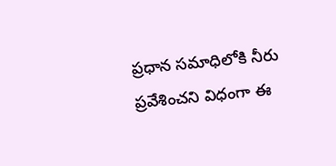ప్రధాన సమాధిలోకి నీరు ప్రవేశించని విధంగా ఈ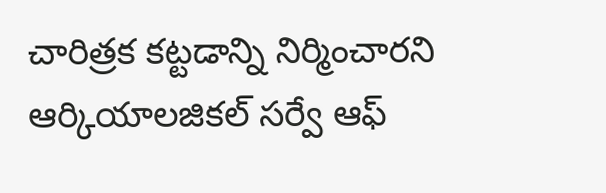చారిత్రక కట్టడాన్ని నిర్మించారని ఆర్కియాలజికల్ సర్వే ఆఫ్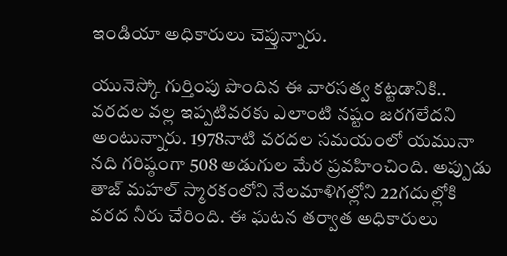ఇండియా అధికారులు చెప్తున్నారు.

యునెస్కో గుర్తింపు పొందిన ఈ వారసత్వ కట్టడానికి.. వరదల వల్ల ఇప్పటివరకు ఎలాంటి నష్టం జరగలేదని అంటున్నారు. 1978నాటి వరదల సమయంలో యమునా నది గరిష్ఠంగా 508 అడుగుల మేర ప్రవహించింది. అప్పుడు తాజ్ మహల్ స్మారకంలోని నేలమాళిగల్లోని 22గదుల్లోకి వరద నీరు చేరింది. ఈ ఘటన తర్వాత అధికారులు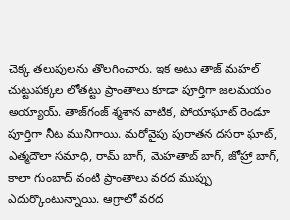చెక్క తలుపులను తొలగించారు. ఇక అటు తాజ్ మహల్ చుట్టుపక్కల లోతట్టు ప్రాంతాలు కూడా పూర్తిగా జలమయం అయ్యాయ్. తాజ్‌గంజ్ శ్మశాన వాటిక, పోయాఘాట్ రెండూ పూర్తిగా నీట మునిగాయి. మరోవైపు పురాతన దసరా ఘాట్, ఎత్మదౌలా సమాధి, రామ్ బాగ్, మెహతాబ్ బాగ్, జోహ్రా బాగ్, కాలా గుంబాద్ వంటి ప్రాంతాలు వరద ముప్పు ఎదుర్కొంటున్నాయి. ఆగ్రాలో వరద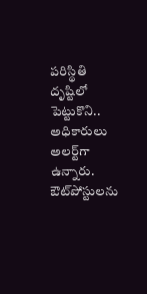పరిస్థితి దృష్టిలో పెట్టుకొని.. అధికారులు అలర్ట్‌గా ఉన్నారు. ఔట్‌పోస్టులను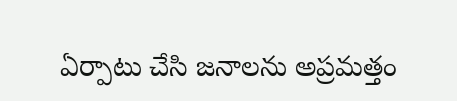ఏర్పాటు చేసి జనాలను అప్రమత్తం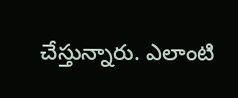చేస్తున్నారు. ఎలాంటి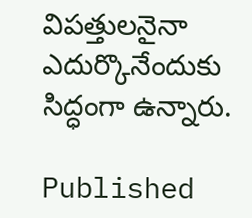విపత్తులనైనా ఎదుర్కొనేందుకు సిద్ధంగా ఉన్నారు.

Published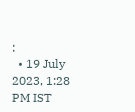:
  • 19 July 2023, 1:28 PM IST